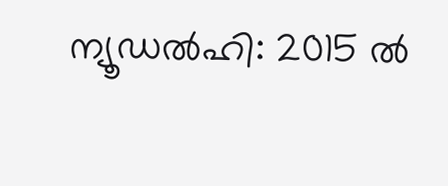ന്യൂഡൽഹി: 2015 ൽ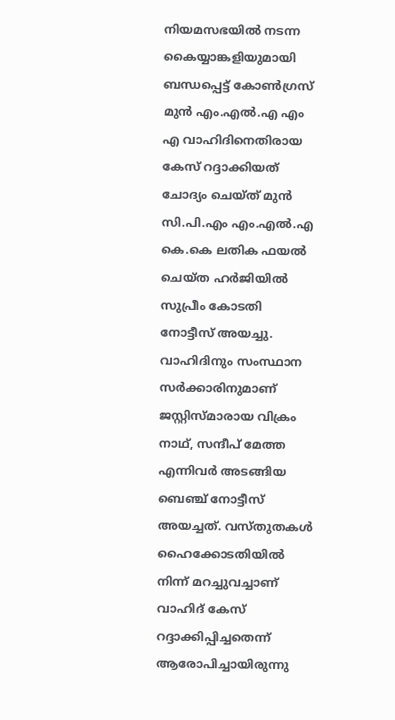നിയമസഭയിൽ നടന്ന കൈയ്യാങ്കളിയുമായി ബന്ധപ്പെട്ട് കോൺഗ്രസ് മുൻ എം.എൽ.എ എം എ വാഹിദിനെതിരായ കേസ് റദ്ദാക്കിയത് ചോദ്യം ചെയ്ത് മുൻ സി.പി.എം എം.എൽ.എ കെ.കെ ലതിക ഫയൽ ചെയ്ത ഹർജിയിൽ സുപ്രീം കോടതി നോട്ടീസ് അയച്ചു. വാഹിദിനും സംസ്ഥാന സർക്കാരിനുമാണ്  ജസ്റ്റിസ്മാരായ വിക്രം നാഥ്‌, സന്ദീപ് മേത്ത എന്നിവർ അടങ്ങിയ ബെഞ്ച് നോട്ടീസ് അയച്ചത്. വസ്തുതകൾ ഹൈക്കോടതിയിൽ നിന്ന് മറച്ചുവച്ചാണ് വാഹിദ് കേസ് റദ്ദാക്കിപ്പിച്ചതെന്ന് ആരോപിച്ചായിരുന്നു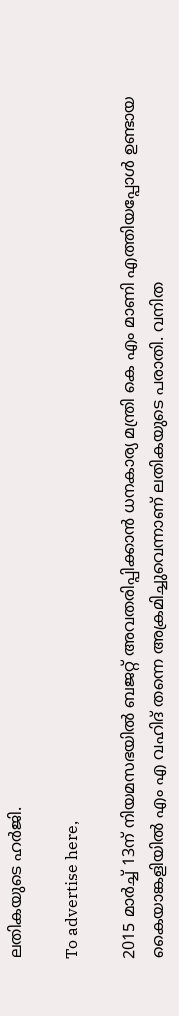ലതികയുടെ ഹർജി.

To advertise here,

2015 മാർച്ച് 13ന് നിയമസഭയിൽ ബജറ്റ് അവതരിപ്പിക്കാൻ ധനകാര്യ മന്ത്രി കെ എം മാണി എത്തിയപ്പോൾ ഉണ്ടായ കൈയാങ്കളിയിൽ എം എ വഹിദ് തന്നെ അക്രമിച്ചുവെന്നാണ് ലതികയുടെ പരാതി. വനിത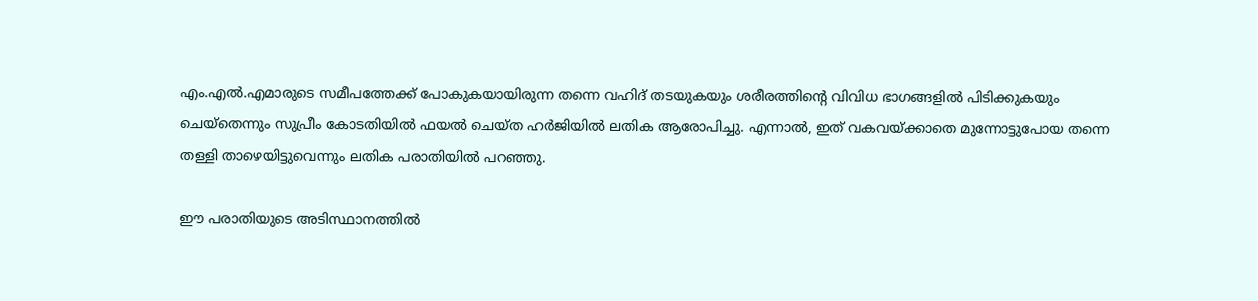എം.എൽ.എമാരുടെ സമീപത്തേക്ക് പോകുകയായിരുന്ന തന്നെ വഹിദ് തടയുകയും ശരീരത്തിന്റെ വിവിധ ഭാഗങ്ങളിൽ പിടിക്കുകയും ചെയ്‌തെന്നും സുപ്രീം കോടതിയിൽ ഫയൽ ചെയ്ത ഹർജിയിൽ ലതിക ആരോപിച്ചു. എന്നാൽ, ഇത് വകവയ്ക്കാതെ മുന്നോട്ടുപോയ തന്നെ തള്ളി താഴെയിട്ടുവെന്നും ലതിക പരാതിയിൽ പറഞ്ഞു.

ഈ പരാതിയുടെ അടിസ്ഥാനത്തിൽ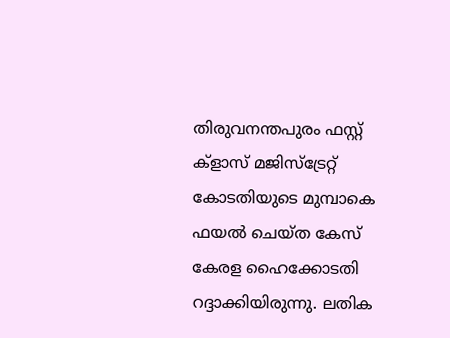തിരുവനന്തപുരം ഫസ്റ്റ് ക്‌ളാസ് മജിസ്‌ട്രേറ്റ് കോടതിയുടെ മുമ്പാകെ ഫയൽ ചെയ്ത കേസ് കേരള ഹൈക്കോടതി റദ്ദാക്കിയിരുന്നു. ലതിക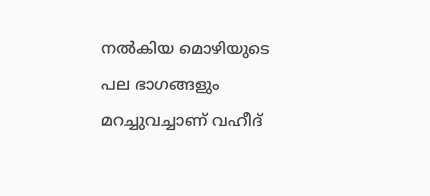നൽകിയ മൊഴിയുടെ പല ഭാഗങ്ങളും മറച്ചുവച്ചാണ് വഹീദ്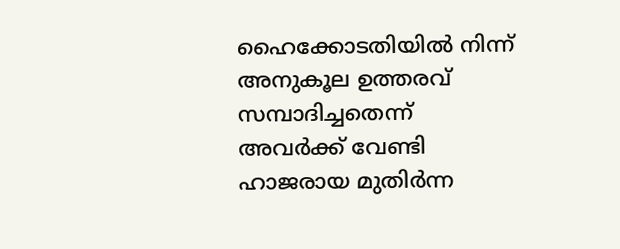ഹൈക്കോടതിയിൽ നിന്ന് അനുകൂല ഉത്തരവ് സമ്പാദിച്ചതെന്ന് അവർക്ക് വേണ്ടി ഹാജരായ മുതിർന്ന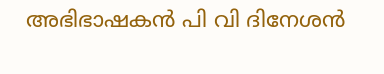അഭിഭാഷകൻ പി വി ദിനേശൻ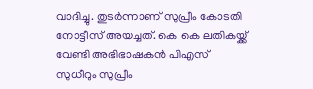വാദിച്ചു. തുടർന്നാണ് സുപ്രീം കോടതി നോട്ടീസ് അയച്ചത്. കെ കെ ലതികയ്ക്ക് വേണ്ടി അഭിഭാഷകൻ പിഎസ് സുധീറും സുപ്രീം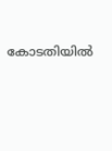കോടതിയിൽ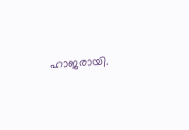ഹാജരായി.